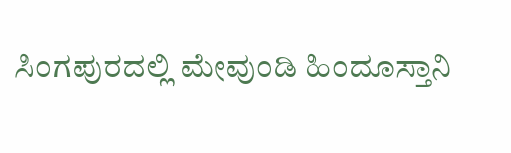ಸಿಂಗಪುರದಲ್ಲಿ ಮೇವುಂಡಿ ಹಿಂದೂಸ್ತಾನಿ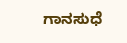ಗಾನಸುಧೆ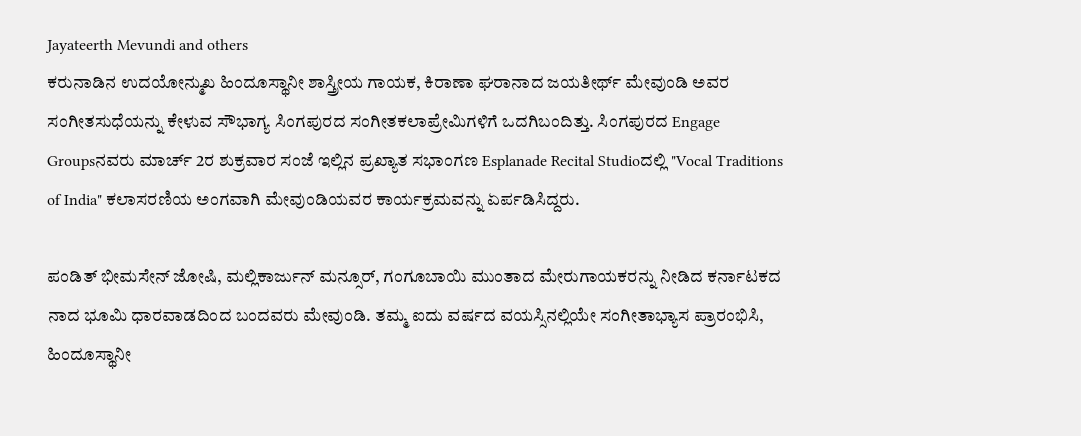Jayateerth Mevundi and others
ಕರುನಾಡಿನ ಉದಯೋನ್ಮುಖ ಹಿಂದೂಸ್ಥಾನೀ ಶಾಸ್ತ್ರೀಯ ಗಾಯಕ, ಕಿರಾಣಾ ಘರಾನಾದ ಜಯತೀರ್ಥ್ ಮೇವುಂಡಿ ಅವರ ಸಂಗೀತಸುಧೆಯನ್ನು ಕೇಳುವ ಸೌಭಾಗ್ಯ ಸಿಂಗಪುರದ ಸಂಗೀತಕಲಾಪ್ರೇಮಿಗಳಿಗೆ ಒದಗಿಬಂದಿತ್ತು. ಸಿಂಗಪುರದ Engage Groupsನವರು ಮಾರ್ಚ್ 2ರ ಶುಕ್ರವಾರ ಸಂಜೆ ಇಲ್ಲಿನ ಪ್ರಖ್ಯಾತ ಸಭಾಂಗಣ Esplanade Recital Studioದಲ್ಲಿ "Vocal Traditions of India" ಕಲಾಸರಣಿಯ ಅಂಗವಾಗಿ ಮೇವುಂಡಿಯವರ ಕಾರ್ಯಕ್ರಮವನ್ನು ಏರ್ಪಡಿಸಿದ್ದರು.

ಪಂಡಿತ್ ಭೀಮಸೇನ್ ಜೋಷಿ, ಮಲ್ಲಿಕಾರ್ಜುನ್ ಮನ್ಸೂರ್, ಗಂಗೂಬಾಯಿ ಮುಂತಾದ ಮೇರುಗಾಯಕರನ್ನು ನೀಡಿದ ಕರ್ನಾಟಕದ ನಾದ ಭೂಮಿ ಧಾರವಾಡದಿಂದ ಬಂದವರು ಮೇವುಂಡಿ. ತಮ್ಮ ಐದು ವರ್ಷದ ವಯಸ್ಸಿನಲ್ಲಿಯೇ ಸಂಗೀತಾಭ್ಯಾಸ ಪ್ರಾರಂಭಿಸಿ, ಹಿಂದೂಸ್ಥಾನೀ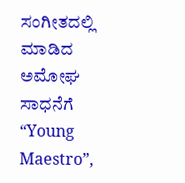ಸಂಗೀತದಲ್ಲಿ ಮಾಡಿದ ಅಮೋಘ ಸಾಧನೆಗೆ “Young Maestro”,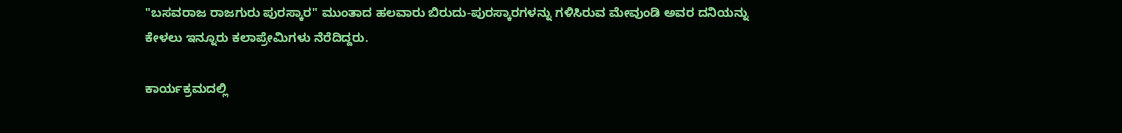"ಬಸವರಾಜ ರಾಜಗುರು ಪುರಸ್ಕಾರ" ಮುಂತಾದ ಹಲವಾರು ಬಿರುದು-ಪುರಸ್ಕಾರಗಳನ್ನು ಗಳಿಸಿರುವ ಮೇವುಂಡಿ ಅವರ ದನಿಯನ್ನು ಕೇಳಲು ಇನ್ನೂರು ಕಲಾಪ್ರೇಮಿಗಳು ನೆರೆದಿದ್ದರು.

ಕಾರ್ಯಕ್ರಮದಲ್ಲಿ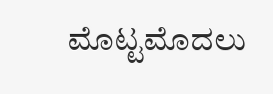ಮೊಟ್ಟಮೊದಲು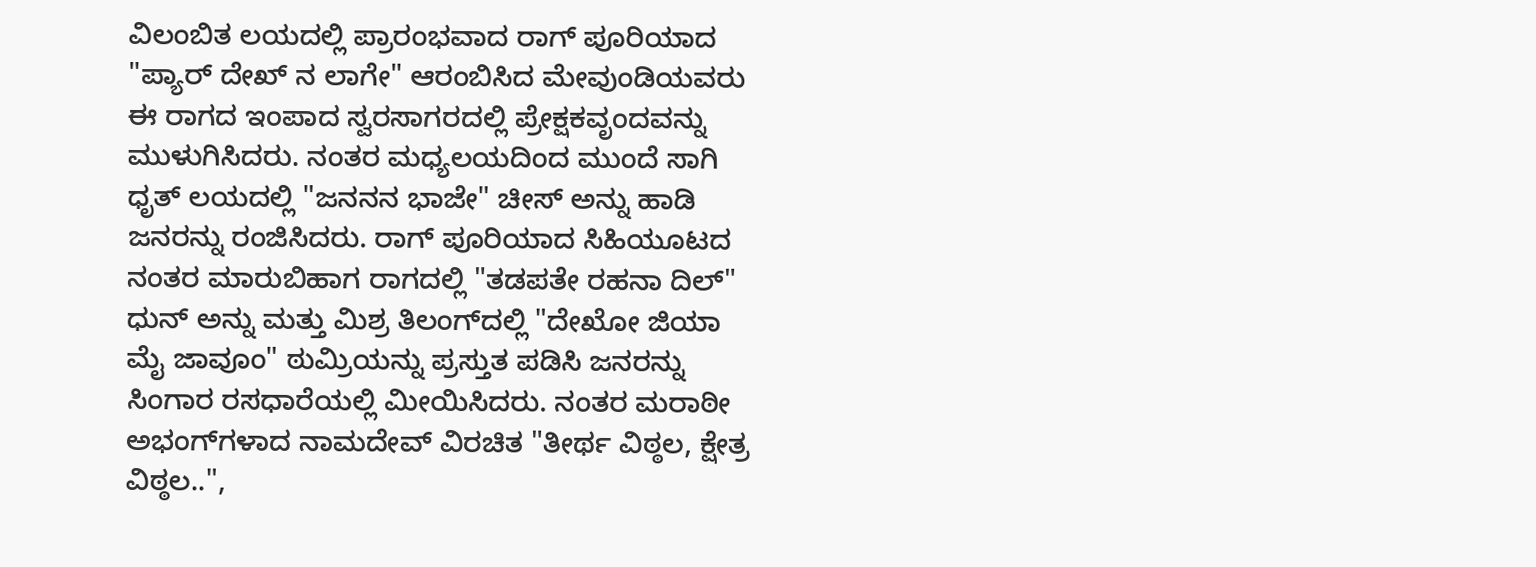ವಿಲಂಬಿತ ಲಯದಲ್ಲಿ ಪ್ರಾರಂಭವಾದ ರಾಗ್ ಪೂರಿಯಾದ "ಪ್ಯಾರ್ ದೇಖ್ ನ ಲಾಗೇ" ಆರಂಬಿಸಿದ ಮೇವುಂಡಿಯವರು ಈ ರಾಗದ ಇಂಪಾದ ಸ್ವರಸಾಗರದಲ್ಲಿ ಪ್ರೇಕ್ಷಕವೃಂದವನ್ನು ಮುಳುಗಿಸಿದರು. ನಂತರ ಮಧ್ಯಲಯದಿಂದ ಮುಂದೆ ಸಾಗಿ ಧೃತ್ ಲಯದಲ್ಲಿ "ಜನನನ ಭಾಜೇ" ಚೀಸ್ ಅನ್ನು ಹಾಡಿ ಜನರನ್ನು ರಂಜಿಸಿದರು. ರಾಗ್ ಪೂರಿಯಾದ ಸಿಹಿಯೂಟದ ನಂತರ ಮಾರುಬಿಹಾಗ ರಾಗದಲ್ಲಿ "ತಡಪತೇ ರಹನಾ ದಿಲ್" ಧುನ್ ಅನ್ನು ಮತ್ತು ಮಿಶ್ರ ತಿಲಂಗ್‌ದಲ್ಲಿ "ದೇಖೋ ಜಿಯಾ ಮೈ ಜಾವೂಂ" ಠುಮ್ರಿಯನ್ನು ಪ್ರಸ್ತುತ ಪಡಿಸಿ ಜನರನ್ನು ಸಿಂಗಾರ ರಸಧಾರೆಯಲ್ಲಿ ಮೀಯಿಸಿದರು. ನಂತರ ಮರಾಠೀ ಅಭಂಗ್‌ಗಳಾದ ನಾಮದೇವ್ ವಿರಚಿತ "ತೀರ್ಥ ವಿಠ್ಠಲ, ಕ್ಷೇತ್ರ ವಿಠ್ಠಲ..",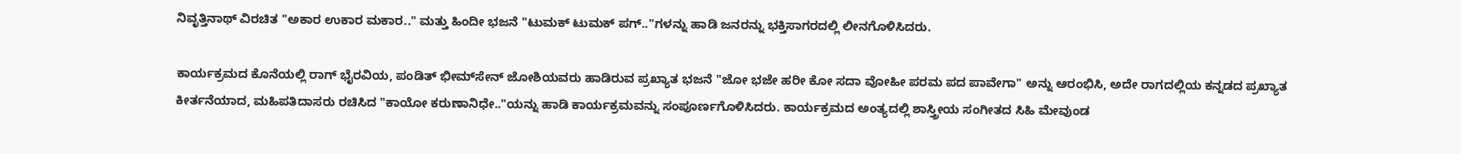ನಿವೃತ್ತಿನಾಥ್ ವಿರಚಿತ "ಅಕಾರ ಉಕಾರ ಮಕಾರ.." ಮತ್ತು ಹಿಂದೀ ಭಜನೆ "ಟುಮಕ್ ಟುಮಕ್ ಪಗ್.."ಗಳನ್ನು ಹಾಡಿ ಜನರನ್ನು ಭಕ್ತಿಸಾಗರದಲ್ಲಿ ಲೀನಗೊಳಿಸಿದರು.

ಕಾರ್ಯಕ್ರಮದ ಕೊನೆಯಲ್ಲಿ ರಾಗ್ ಭೈರವಿಯ, ಪಂಡಿತ್ ಭೀಮ್‌ಸೇನ್ ಜೋಶಿಯವರು ಹಾಡಿರುವ ಪ್ರಖ್ಯಾತ ಭಜನೆ "ಜೋ ಭಜೇ ಹರೀ ಕೋ ಸದಾ ವೋಹೀ ಪರಮ ಪದ ಪಾವೇಗಾ" ಅನ್ನು ಆರಂಭಿಸಿ, ಅದೇ ರಾಗದಲ್ಲಿಯ ಕನ್ನಡದ ಪ್ರಖ್ಯಾತ ಕೀರ್ತನೆಯಾದ, ಮಹಿಪತಿದಾಸರು ರಚಿಸಿದ "ಕಾಯೋ ಕರುಣಾನಿಧೇ.."ಯನ್ನು ಹಾಡಿ ಕಾರ್ಯಕ್ರಮವನ್ನು ಸಂಪೂರ್ಣಗೊಳಿಸಿದರು. ಕಾರ್ಯಕ್ರಮದ ಅಂತ್ಯದಲ್ಲಿ ಶಾಸ್ತ್ರೀಯ ಸಂಗೀತದ ಸಿಹಿ ಮೇವುಂಡ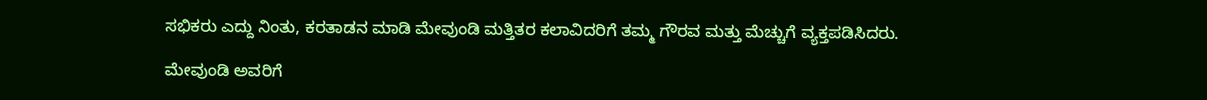ಸಭಿಕರು ಎದ್ದು ನಿಂತು, ಕರತಾಡನ ಮಾಡಿ ಮೇವುಂಡಿ ಮತ್ತಿತರ ಕಲಾವಿದರಿಗೆ ತಮ್ಮ ಗೌರವ ಮತ್ತು ಮೆಚ್ಚುಗೆ ವ್ಯಕ್ತಪಡಿಸಿದರು.

ಮೇವುಂಡಿ ಅವರಿಗೆ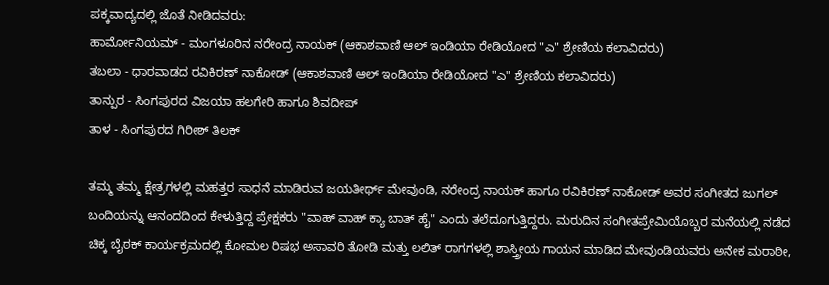ಪಕ್ಕವಾದ್ಯದಲ್ಲಿ ಜೊತೆ ನೀಡಿದವರು:
ಹಾರ್ಮೋನಿಯಮ್ - ಮಂಗಳೂರಿನ ನರೇಂದ್ರ ನಾಯಕ್ (ಆಕಾಶವಾಣಿ ಆಲ್ ಇಂಡಿಯಾ ರೇಡಿಯೋದ "ಎ" ಶ್ರೇಣಿಯ ಕಲಾವಿದರು)
ತಬಲಾ - ಧಾರವಾಡದ ರವಿಕಿರಣ್ ನಾಕೋಡ್ (ಆಕಾಶವಾಣಿ ಆಲ್ ಇಂಡಿಯಾ ರೇಡಿಯೋದ "ಎ" ಶ್ರೇಣಿಯ ಕಲಾವಿದರು)
ತಾನ್ಪುರ - ಸಿಂಗಪುರದ ವಿಜಯಾ ಹಲಗೇರಿ ಹಾಗೂ ಶಿವದೀಪ್
ತಾಳ - ಸಿಂಗಪುರದ ಗಿರೀಶ್ ತಿಲಕ್

ತಮ್ಮ ತಮ್ಮ ಕ್ಷೇತ್ರಗಳಲ್ಲಿ ಮಹತ್ತರ ಸಾಧನೆ ಮಾಡಿರುವ ಜಯತೀರ್ಥ್ ಮೇವುಂಡಿ, ನರೇಂದ್ರ ನಾಯಕ್ ಹಾಗೂ ರವಿಕಿರಣ್ ನಾಕೋಡ್ ಅವರ ಸಂಗೀತದ ಜುಗಲ್ ಬಂದಿಯನ್ನು ಆನಂದದಿಂದ ಕೇಳುತ್ತಿದ್ದ ಪ್ರೇಕ್ಷಕರು "ವಾಹ್ ವಾಹ್ ಕ್ಯಾ ಬಾತ್ ಹೈ" ಎಂದು ತಲೆದೂಗುತ್ತಿದ್ದರು. ಮರುದಿನ ಸಂಗೀತಪ್ರೇಮಿಯೊಬ್ಬರ ಮನೆಯಲ್ಲಿ ನಡೆದ ಚಿಕ್ಕ ಬೈಠಕ್ ಕಾರ್ಯಕ್ರಮದಲ್ಲಿ ಕೋಮಲ ರಿಷಭ ಅಸಾವರಿ ತೋಡಿ ಮತ್ತು ಲಲಿತ್ ರಾಗಗಳಲ್ಲಿ ಶಾಸ್ತ್ರೀಯ ಗಾಯನ ಮಾಡಿದ ಮೇವುಂಡಿಯವರು ಅನೇಕ ಮರಾಠೀ,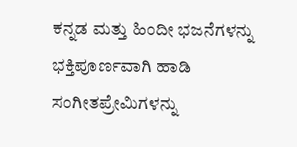ಕನ್ನಡ ಮತ್ತು ಹಿಂದೀ ಭಜನೆಗಳನ್ನು ಭಕ್ತಿಪೂರ್ಣವಾಗಿ ಹಾಡಿ ಸಂಗೀತಪ್ರೇಮಿಗಳನ್ನು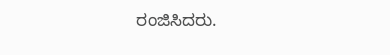ರಂಜಿಸಿದರು.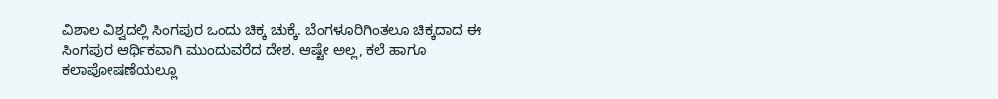ವಿಶಾಲ ವಿಶ್ವದಲ್ಲಿ ಸಿಂಗಪುರ ಒಂದು ಚಿಕ್ಕ ಚುಕ್ಕೆ. ಬೆಂಗಳೂರಿಗಿಂತಲೂ ಚಿಕ್ಕದಾದ ಈ ಸಿಂಗಪುರ ಆರ್ಥಿಕವಾಗಿ ಮುಂದುವರೆದ ದೇಶ. ಆಷ್ಟೇ ಅಲ್ಲ, ಕಲೆ ಹಾಗೂ ಕಲಾಪೋಷಣೆಯಲ್ಲೂ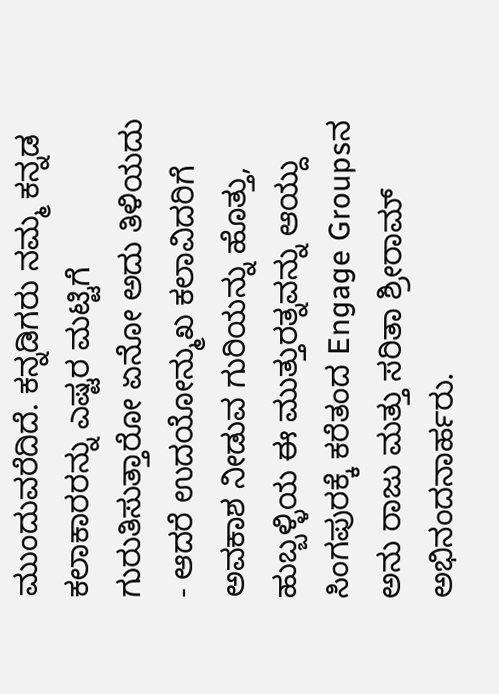ಮುಂದುವರೆದಿದೆ. ಕನ್ನಡಿಗರು ನಮ್ಮ ಕನ್ನಡ ಕಲಾಕಾರರನ್ನು ಎಷ್ಟರ ಮಟ್ಟಿಗೆ ಗುರುತಿಸುತ್ತಾರೋ ಏನೋ ಅದು ತಿಳಿಯದು - ಆದರೆ ಉದಯೋನ್ಮುಖ ಕಲಾವಿದರಿಗೆ ಅವಕಾಶ ನೀಡುವ ಗುರಿಯನ್ನು ಹೊತ್ತು, ಹುಬ್ಬಳ್ಳಿಯ ಈ ಮುತ್ತುರತ್ನವನ್ನು ಆಯ್ದು ಸಿಂಗಪುರಕ್ಕೆ ಕರೆತಂದ Engage Groupsನ ಅನು ರಾಜು ಮತ್ತು ಸರಿತಾ ಶ್ರೀರಾಮ್ ಅಭಿನಂದನಾರ್ಹರು.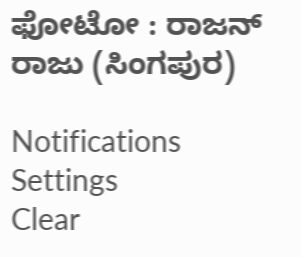ಫೋಟೋ : ರಾಜನ್ ರಾಜು (ಸಿಂಗಪುರ)

Notifications
Settings
Clear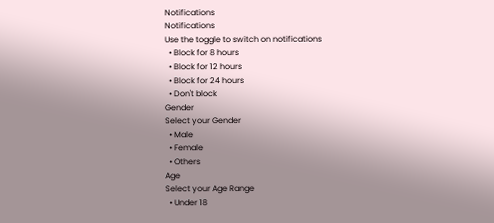Notifications
Notifications
Use the toggle to switch on notifications
  • Block for 8 hours
  • Block for 12 hours
  • Block for 24 hours
  • Don't block
Gender
Select your Gender
  • Male
  • Female
  • Others
Age
Select your Age Range
  • Under 18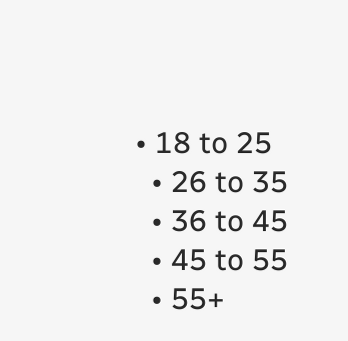• 18 to 25
  • 26 to 35
  • 36 to 45
  • 45 to 55
  • 55+